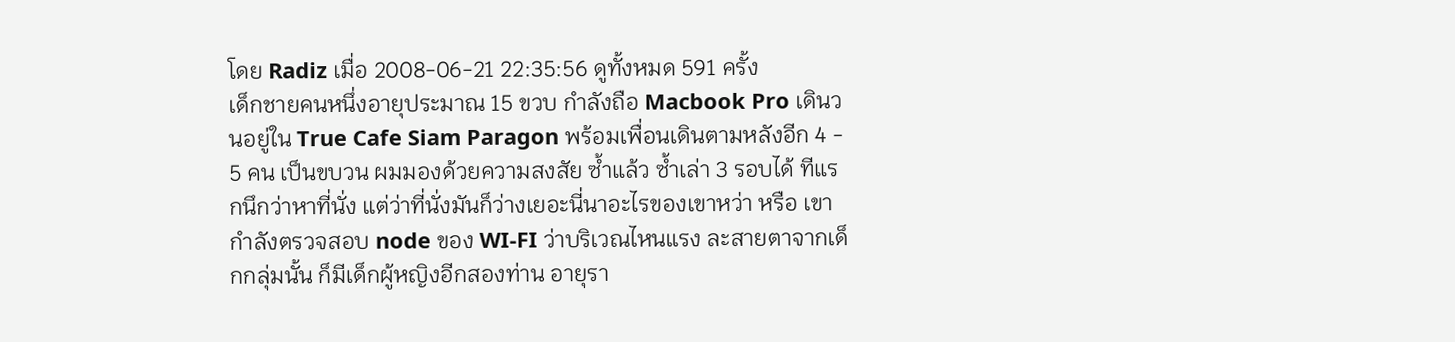โดย Radiz เมื่อ 2008-06-21 22:35:56 ดูทั้งหมด 591 ครั้ง
เด็กชายคนหนึ่งอายุประมาณ 15 ขวบ กำลังถือ Macbook Pro เดินวนอยู่ใน True Cafe Siam Paragon พร้อมเพื่อนเดินตามหลังอีก 4 - 5 คน เป็นขบวน ผมมองด้วยความสงสัย ซ้ำแล้ว ซ้ำเล่า 3 รอบได้ ทีแรกนึกว่าหาที่นั่ง แต่ว่าที่นั่งมันก็ว่างเยอะนี่นาอะไรของเขาหว่า หรือ เขากำลังตรวจสอบ node ของ WI-FI ว่าบริเวณไหนแรง ละสายตาจากเด็กกลุ่มนั้น ก็มีเด็กผู้หญิงอีกสองท่าน อายุรา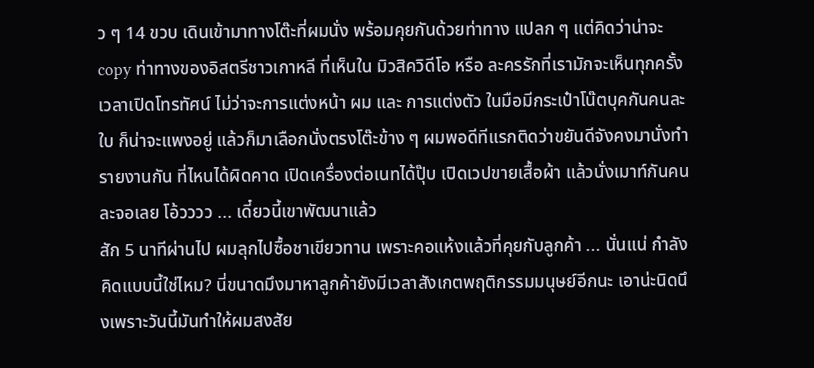ว ๆ 14 ขวบ เดินเข้ามาทางโต๊ะที่ผมนั่ง พร้อมคุยกันด้วยท่าทาง แปลก ๆ แต่คิดว่าน่าจะ copy ท่าทางของอิสตรีชาวเกาหลี ที่เห็นใน มิวสิควิดีโอ หรือ ละครรักที่เรามักจะเห็นทุกครั้งเวลาเปิดโทรทัศน์ ไม่ว่าจะการแต่งหน้า ผม และ การแต่งตัว ในมือมีกระเป๋าโน๊ตบุคกันคนละใบ ก็น่าจะแพงอยู่ แล้วก็มาเลือกนั่งตรงโต๊ะข้าง ๆ ผมพอดีทีแรกติดว่าขยันดีจังคงมานั่งทำรายงานกัน ที่ไหนได้ผิดคาด เปิดเครื่องต่อเนทได้ปุ๊บ เปิดเวปขายเสื้อผ้า แล้วนั่งเมาท์กันคนละจอเลย โอ้วววว ... เดี๋ยวนี้เขาพัฒนาแล้ว
สัก 5 นาทีผ่านไป ผมลุกไปซื้อชาเขียวทาน เพราะคอแห้งแล้วที่คุยกับลูกค้า ... นั่นแน่ กำลังคิดแบบนี้ใช่ไหม? นี่ขนาดมึงมาหาลูกค้ายังมีเวลาสังเกตพฤติกรรมมนุษย์อีกนะ เอาน่ะนิดนึงเพราะวันนี้มันทำให้ผมสงสัย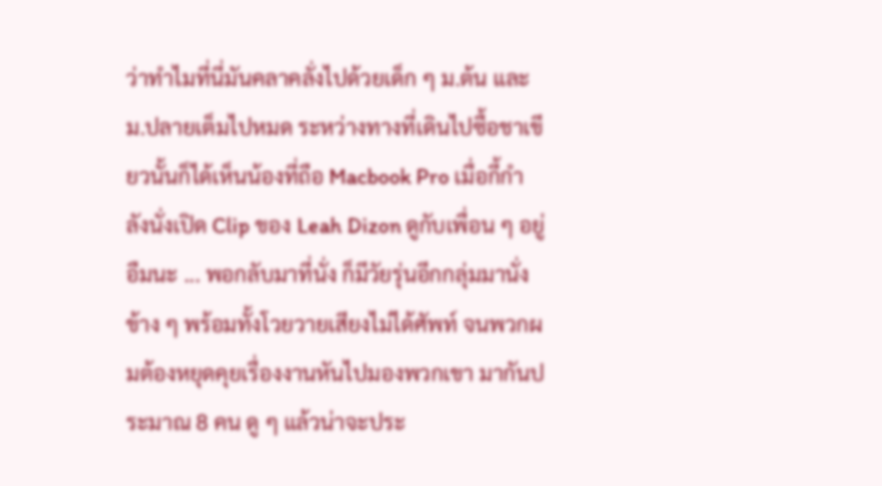ว่าทำไมที่นี่มันคลาคลั่งไปด้วยเด็ก ๆ ม.ต้น และ ม.ปลายเต็มไปหมด ระหว่างทางที่เดินไปซื้อชาเขียวนั้นก็ได้เห็นน้องที่ถือ Macbook Pro เมื่อกี้กำลังนั่งเปิด Clip ของ Leah Dizon ดูกับเพื่อน ๆ อยู่ อืมนะ ... พอกลับมาที่นั่ง ก็มีวัยรุ่นอีกกลุ่มมานั่งข้าง ๆ พร้อมทั้งโวยวายเสียงไม่ได้ศัพท์ จนพวกผมต้องหยุดคุยเรื่องงานหันไปมองพวกเขา มากันประมาณ 8 คน ดู ๆ แล้วน่าจะประ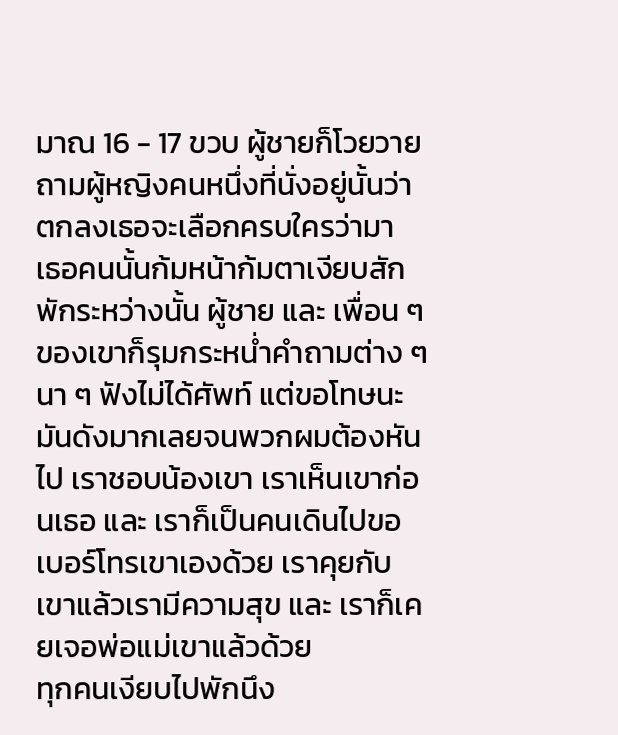มาณ 16 - 17 ขวบ ผู้ชายก็โวยวายถามผู้หญิงคนหนึ่งที่นั่งอยู่นั้นว่า ตกลงเธอจะเลือกครบใครว่ามา
เธอคนนั้นก้มหน้าก้มตาเงียบสักพักระหว่างนั้น ผู้ชาย และ เพื่อน ๆ ของเขาก็รุมกระหน่ำคำถามต่าง ๆ นา ๆ ฟังไม่ได้ศัพท์ แต่ขอโทษนะมันดังมากเลยจนพวกผมต้องหันไป เราชอบน้องเขา เราเห็นเขาก่อนเธอ และ เราก็เป็นคนเดินไปขอเบอร์โทรเขาเองด้วย เราคุยกับเขาแล้วเรามีความสุข และ เราก็เคยเจอพ่อแม่เขาแล้วด้วย
ทุกคนเงียบไปพักนึง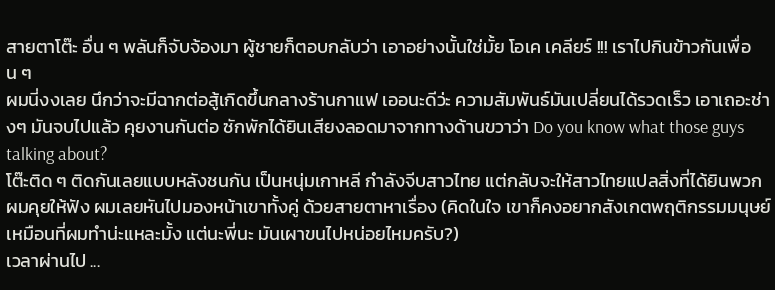สายตาโต๊ะ อื่น ๆ พลันก็จับจ้องมา ผู้ชายก็ตอบกลับว่า เอาอย่างนั้นใช่มั้ย โอเค เคลียร์ !!! เราไปกินข้าวกันเพื่อน ๆ
ผมนี่งงเลย นึกว่าจะมีฉากต่อสู้เกิดขึ้นกลางร้านกาแฟ เออนะดีว่ะ ความสัมพันธ์มันเปลี่ยนได้รวดเร็ว เอาเถอะช่างๆ มันจบไปแล้ว คุยงานกันต่อ ซักพักได้ยินเสียงลอดมาจากทางด้านขวาว่า Do you know what those guys talking about?
โต๊ะติด ๆ ติดกันเลยแบบหลังชนกัน เป็นหนุ่มเกาหลี กำลังจีบสาวไทย แต่กลับจะให้สาวไทยแปลสิ่งที่ได้ยินพวกผมคุยให้ฟัง ผมเลยหันไปมองหน้าเขาทั้งคู่ ด้วยสายตาหาเรื่อง (คิดในใจ เขาก็คงอยากสังเกตพฤติกรรมมนุษย์เหมือนที่ผมทำน่ะแหละมั้ง แต่นะพี่นะ มันเผาขนไปหน่อยไหมครับ?)
เวลาผ่านไป ...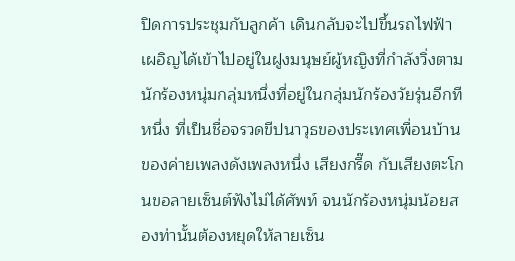ปิดการประชุมกับลูกค้า เดินกลับจะไปขึ้นรถไฟฟ้า เผอิญได้เข้าไปอยู่ในฝูงมนุษย์ผู้หญิงที่กำลังวิ่งตามนักร้องหนุ่มกลุ่มหนึ่งที่อยู่ในกลุ่มนักร้องวัยรุ่นอีกทีหนึ่ง ที่เป็นชื่อจรวดขีปนาวุธของประเทศเพื่อนบ้าน ของค่ายเพลงดังเพลงหนึ่ง เสียงกรี๊ด กับเสียงตะโกนขอลายเซ็นต์ฟังไม่ได้ศัพท์ จนนักร้องหนุ่มน้อยสองท่านั้นต้องหยุดให้ลายเซ็น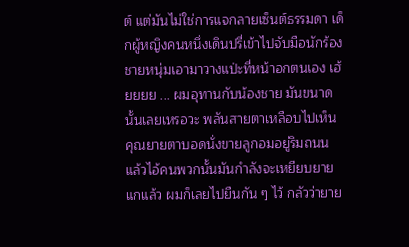ต์ แต่มันไม่ใช่การแจกลายเซ็นต์ธรรมดา เด็กผู้หญิงคนหนึ่งเดินปรี่เข้าไปจับมือนักร้องชายหนุ่มเอามาวางแป่ะที่หน้าอกตนเอง เฮ้ยยยย ... ผมอุทานกับน้องชาย มันขนาดนั้นเลยเหรอวะ พลันสายตาเหลือบไปเห็น คุณยายตาบอดนั่งขายลูกอมอยู่ริมถนน แล้วไอ้คนพวกนั้นมันกำลังจะเหยียบยายแกแล้ว ผมก็เลยไปยืนกัน ๆ ไว้ กลัวว่ายาย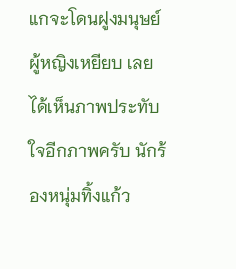แกจะโดนฝูงมนุษย์ผู้หญิงเหยียบ เลยได้เห็นภาพประทับใจอีกภาพครับ นักร้องหนุ่มทิ้งแก้ว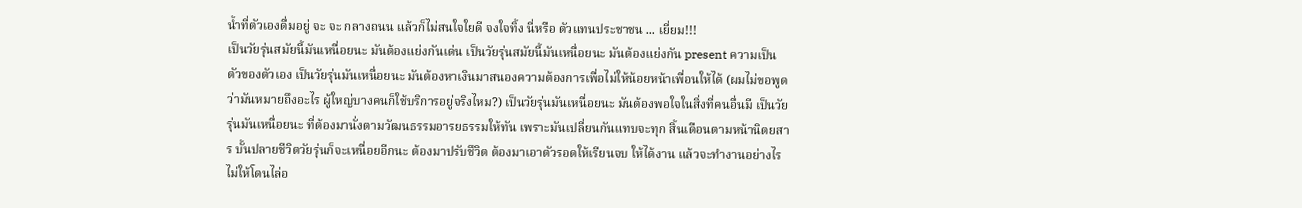น้ำที่ตัวเองดื่มอยู่ จะ จะ กลางถนน แล้วก็ไม่สนใจใยดี จงใจทิ้ง นี่หรือ ตัวแทนประชาชน ... เยี่ยม!!!
เป็นวัยรุ่นสมัยนี้มันเหนื่อยนะ มันต้องแย่งกันเด่น เป็นวัยรุ่นสมัยนี้มันเหนื่อยนะ มันต้องแย่งกัน present ความเป็นตัวของตัวเอง เป็นวัยรุ่นมันเหนื่อยนะ มันต้องหาเงินมาสนองความต้องการเพื่อไม่ให้น้อยหน้าเพื่อนให้ได้ (ผมไม่ขอพูดว่ามันหมายถึงอะไร ผู้ใหญ่บางคนก็ใช้บริการอยู่จริงไหม?) เป็นวัยรุ่นมันเหนื่อยนะ มันต้องพอใจในสิ่งที่คนอื่นมี เป็นวัยรุ่นมันเหนื่อยนะ ที่ต้องมานั่งตามวัฒนธรรมอารยธรรมให้ทัน เพราะมันเปลี่ยนกันแทบจะทุก สิ้นเดือนตามหน้านิตยสาร บั้นปลายชีวิตวัยรุ่นก็จะเหนื่อยอีกนะ ต้องมาปรับชึวิต ต้องมาเอาตัวรอดให้เรียนจบ ให้ได้งาน แล้วจะทำงานอย่างไรไม่ให้โดนไล่อ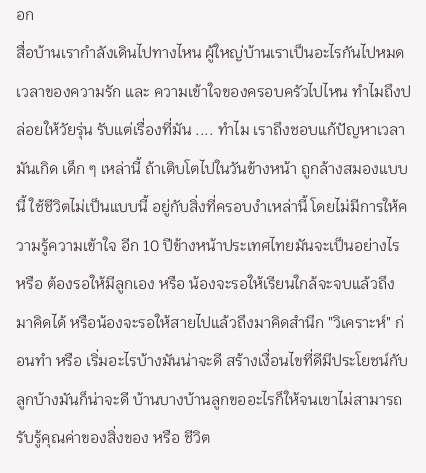อก
สื่อบ้านเรากำลังเดินไปทางไหน ผู้ใหญ่บ้านเราเป็นอะไรกันไปหมด เวลาของความรัก และ ความเข้าใจของครอบครัวไปไหน ทำไมถึงปล่อยให้วัยรุ่น รับแต่เรื่องที่มัน .... ทำไม เราถึงชอบแก้ปัญหาเวลามันเกิด เด็ก ๆ เหล่านี้ ถ้าเติบโตไปในวันข้างหน้า ถูกล้างสมองแบบนี้ ใช้ชีวิตไม่เป็นแบบนี้ อยู่กับสิ่งที่ครอบงำเหล่านี้ โดยไม่มีการให้ความรู้ความเข้าใจ อีก 10 ปีข้างหน้าประเทศไทยมันจะเป็นอย่างไร หรือ ต้องรอให้มีลูกเอง หรือ น้องจะรอให้เรียนใกล้จะจบแล้วถึงมาคิดได้ หรือน้องจะรอให้สายไปแล้วถึงมาคิดสำนึก "วิเคราะห์" ก่อนทำ หรือ เริ่มอะไรบ้างมันน่าจะดี สร้างเงื่อนไขที่ดีมีประโยชน์กับลูกบ้างมันก็น่าจะดี บ้านบางบ้านลูกขออะไรก็ให้จนเขาไม่สามารถรับรู้คุณค่าของสิ่งของ หรือ ชีวิต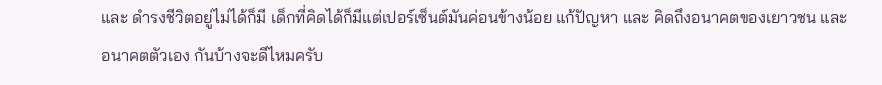และ ดำรงชีวิตอยู่ไม่ได้ก็มี เด็กที่คิดได้ก็มีแต่เปอร์เซ็นต์มันค่อนข้างน้อย แก้ปัญหา และ คิดถึงอนาคตของเยาวชน และ อนาคตตัวเอง กันบ้างจะดีไหมครับ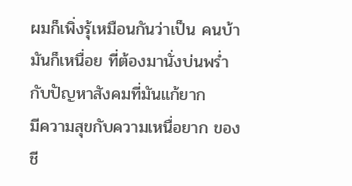ผมก็เพิ่งรุ้เหมือนกันว่าเป็น คนบ้า มันก็เหนื่อย ที่ต้องมานั่งบ่นพร่ำ กับปัญหาสังคมที่มันแก้ยาก
มีความสุขกับความเหนื่อยาก ของชี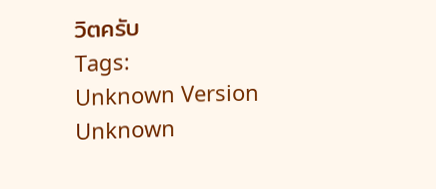วิตครับ
Tags:
Unknown Version Unknown